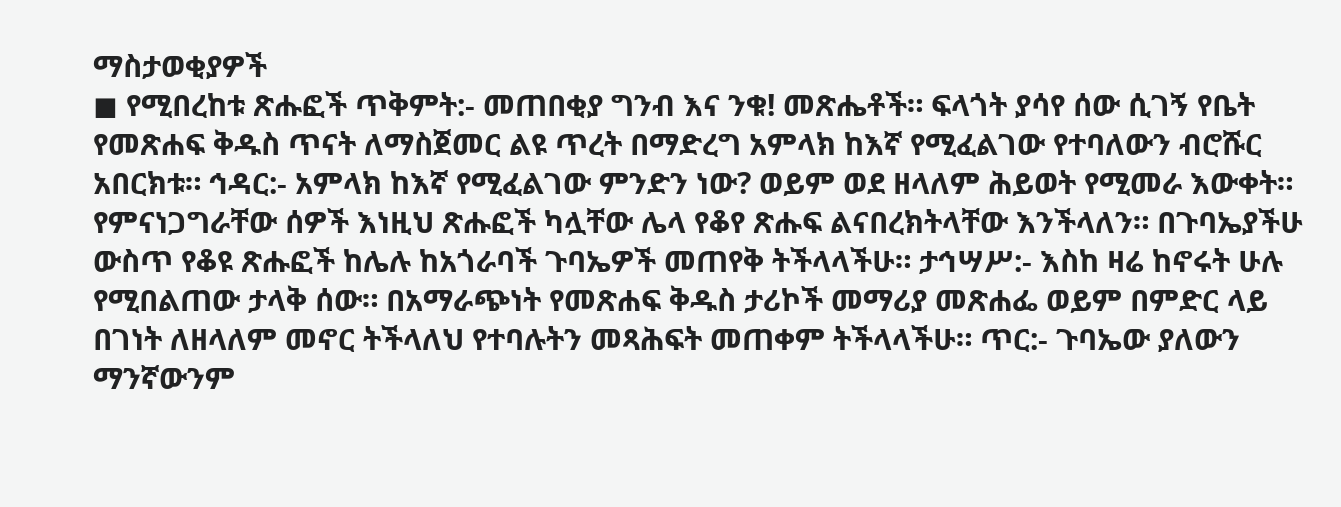ማስታወቂያዎች
◼ የሚበረከቱ ጽሑፎች ጥቅምት:- መጠበቂያ ግንብ እና ንቁ! መጽሔቶች። ፍላጎት ያሳየ ሰው ሲገኝ የቤት የመጽሐፍ ቅዱስ ጥናት ለማስጀመር ልዩ ጥረት በማድረግ አምላክ ከእኛ የሚፈልገው የተባለውን ብሮሹር አበርክቱ። ኅዳር:- አምላክ ከእኛ የሚፈልገው ምንድን ነው? ወይም ወደ ዘላለም ሕይወት የሚመራ እውቀት። የምናነጋግራቸው ሰዎች እነዚህ ጽሑፎች ካሏቸው ሌላ የቆየ ጽሑፍ ልናበረክትላቸው እንችላለን። በጉባኤያችሁ ውስጥ የቆዩ ጽሑፎች ከሌሉ ከአጎራባች ጉባኤዎች መጠየቅ ትችላላችሁ። ታኅሣሥ:- እስከ ዛሬ ከኖሩት ሁሉ የሚበልጠው ታላቅ ሰው። በአማራጭነት የመጽሐፍ ቅዱስ ታሪኮች መማሪያ መጽሐፌ ወይም በምድር ላይ በገነት ለዘላለም መኖር ትችላለህ የተባሉትን መጻሕፍት መጠቀም ትችላላችሁ። ጥር:- ጉባኤው ያለውን ማንኛውንም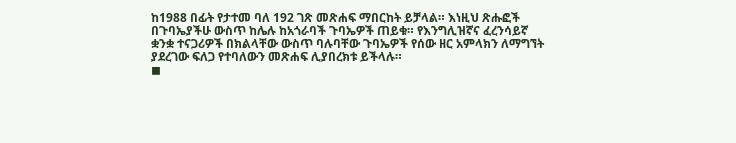ከ1988 በፊት የታተመ ባለ 192 ገጽ መጽሐፍ ማበርከት ይቻላል። እነዚህ ጽሑፎች በጉባኤያችሁ ውስጥ ከሌሉ ከአጎራባች ጉባኤዎች ጠይቁ። የእንግሊዝኛና ፈረንሳይኛ ቋንቋ ተናጋሪዎች በክልላቸው ውስጥ ባሉባቸው ጉባኤዎች የሰው ዘር አምላክን ለማግኘት ያደረገው ፍለጋ የተባለውን መጽሐፍ ሊያበረክቱ ይችላሉ።
◼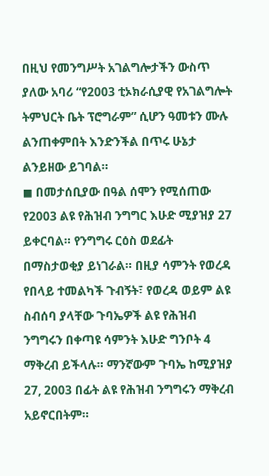በዚህ የመንግሥት አገልግሎታችን ውስጥ ያለው አባሪ “የ2003 ቲኦክራሲያዊ የአገልግሎት ትምህርት ቤት ፕሮግራም” ሲሆን ዓመቱን ሙሉ ልንጠቀምበት እንድንችል በጥሩ ሁኔታ ልንይዘው ይገባል።
◼ በመታሰቢያው በዓል ሰሞን የሚሰጠው የ2003 ልዩ የሕዝብ ንግግር እሁድ ሚያዝያ 27 ይቀርባል። የንግግሩ ርዕስ ወደፊት በማስታወቂያ ይነገራል። በዚያ ሳምንት የወረዳ የበላይ ተመልካች ጉብኝት፣ የወረዳ ወይም ልዩ ስብሰባ ያላቸው ጉባኤዎች ልዩ የሕዝብ ንግግሩን በቀጣዩ ሳምንት እሁድ ግንቦት 4 ማቅረብ ይችላሉ። ማንኛውም ጉባኤ ከሚያዝያ 27, 2003 በፊት ልዩ የሕዝብ ንግግሩን ማቅረብ አይኖርበትም።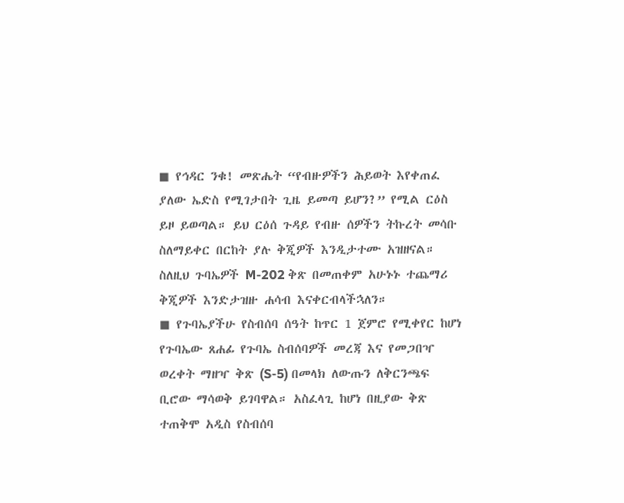◼ የኅዳር ንቁ! መጽሔት “የብዙዎችን ሕይወት እየቀጠፈ ያለው ኤድስ የሚገታበት ጊዜ ይመጣ ይሆን?” የሚል ርዕስ ይዞ ይወጣል። ይህ ርዕሰ ጉዳይ የብዙ ሰዎችን ትኩረት መሳቡ ስለማይቀር በርከት ያሉ ቅጂዎች እንዲታተሙ አዝዘናል። ስለዚህ ጉባኤዎች M-202 ቅጽ በመጠቀም አሁኑኑ ተጨማሪ ቅጂዎች እንድታዝዙ ሐሳብ እናቀርብላችኋለን።
◼ የጉባኤያችሁ የስብሰባ ሰዓት ከጥር 1 ጀምሮ የሚቀየር ከሆነ የጉባኤው ጸሐፊ የጉባኤ ስብሰባዎች መረጃ እና የመጋበዣ ወረቀት ማዘዣ ቅጽ (S-5) በመላክ ለውጡን ለቅርንጫፍ ቢሮው ማሳወቅ ይገባዋል። አስፈላጊ ከሆነ በዚያው ቅጽ ተጠቅሞ አዲስ የስብሰባ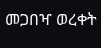መጋበዣ ወረቀት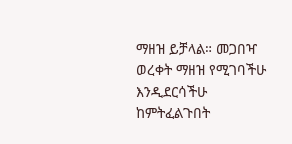ማዘዝ ይቻላል። መጋበዣ ወረቀት ማዘዝ የሚገባችሁ እንዲደርሳችሁ ከምትፈልጉበት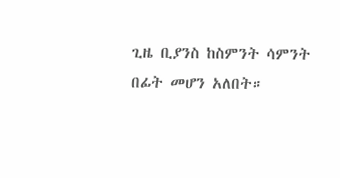ጊዜ ቢያንስ ከስምንት ሳምንት በፊት መሆን አለበት።